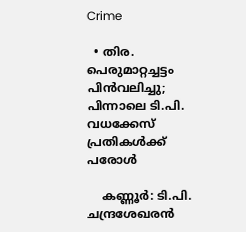Crime

  • തിര. പെരുമാറ്റച്ചട്ടം പിന്‍വലിച്ചു; പിന്നാലെ ടി.പി. വധക്കേസ് പ്രതികള്‍ക്ക് പരോള്‍

    കണ്ണൂര്‍: ടി.പി. ചന്ദ്രശേഖരന്‍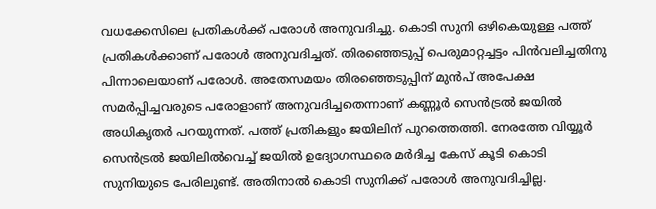വധക്കേസിലെ പ്രതികള്‍ക്ക് പരോള്‍ അനുവദിച്ചു. കൊടി സുനി ഒഴികെയുള്ള പത്ത് പ്രതികള്‍ക്കാണ് പരോള്‍ അനുവദിച്ചത്. തിരഞ്ഞെടുപ്പ് പെരുമാറ്റച്ചട്ടം പിന്‍വലിച്ചതിനു പിന്നാലെയാണ് പരോള്‍. അതേസമയം തിരഞ്ഞെടുപ്പിന് മുന്‍പ് അപേക്ഷ സമര്‍പ്പിച്ചവരുടെ പരോളാണ് അനുവദിച്ചതെന്നാണ് കണ്ണൂര്‍ സെന്‍ട്രല്‍ ജയില്‍ അധികൃതര്‍ പറയുന്നത്. പത്ത് പ്രതികളും ജയിലിന് പുറത്തെത്തി. നേരത്തേ വിയ്യൂര്‍ സെന്‍ട്രല്‍ ജയിലില്‍വെച്ച് ജയില്‍ ഉദ്യോഗസ്ഥരെ മര്‍ദിച്ച കേസ് കൂടി കൊടി സുനിയുടെ പേരിലുണ്ട്. അതിനാല്‍ കൊടി സുനിക്ക് പരോള്‍ അനുവദിച്ചില്ല.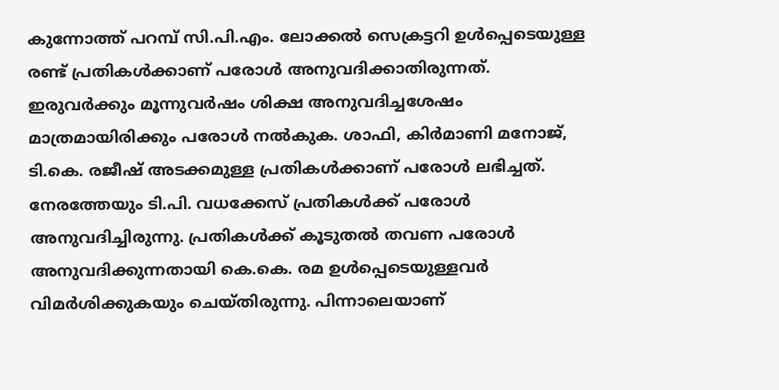കുന്നോത്ത് പറമ്പ് സി.പി.എം. ലോക്കല്‍ സെക്രട്ടറി ഉള്‍പ്പെടെയുള്ള രണ്ട് പ്രതികള്‍ക്കാണ് പരോള്‍ അനുവദിക്കാതിരുന്നത്. ഇരുവര്‍ക്കും മൂന്നുവര്‍ഷം ശിക്ഷ അനുവദിച്ചശേഷം മാത്രമായിരിക്കും പരോള്‍ നല്‍കുക. ശാഫി, കിര്‍മാണി മനോജ്, ടി.കെ. രജീഷ് അടക്കമുള്ള പ്രതികള്‍ക്കാണ് പരോള്‍ ലഭിച്ചത്. നേരത്തേയും ടി.പി. വധക്കേസ് പ്രതികള്‍ക്ക് പരോള്‍ അനുവദിച്ചിരുന്നു. പ്രതികള്‍ക്ക് കൂടുതല്‍ തവണ പരോള്‍ അനുവദിക്കുന്നതായി കെ.കെ. രമ ഉള്‍പ്പെടെയുള്ളവര്‍ വിമര്‍ശിക്കുകയും ചെയ്തിരുന്നു. പിന്നാലെയാണ്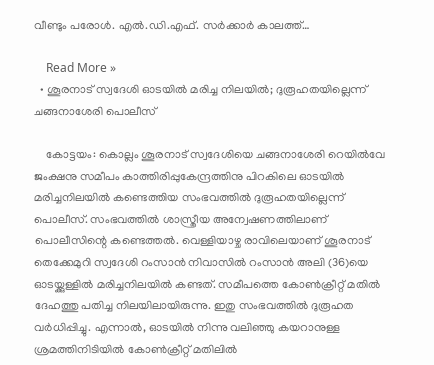വീണ്ടും പരോള്‍. എല്‍.ഡി.എഫ്. സര്‍ക്കാര്‍ കാലത്ത്…

    Read More »
  • ശൂരനാട് സ്വദേശി ഓടയില്‍ മരിച്ച നിലയില്‍; ദുരൂഹതയില്ലെന്ന് ചങ്ങനാശേരി പൊലീസ്

    കോട്ടയം: കൊല്ലം ശൂരനാട് സ്വദേശിയെ ചങ്ങനാശേരി റെയില്‍വേ ജംക്ഷനു സമീപം കാത്തിരിപ്പുകേന്ദ്രത്തിനു പിറകിലെ ഓടയില്‍ മരിച്ചനിലയില്‍ കണ്ടെത്തിയ സംഭവത്തില്‍ ദുരൂഹതയില്ലെന്ന് പൊലീസ്. സംഭവത്തില്‍ ശാസ്ത്രീയ അന്വേഷണത്തിലാണ് പൊലീസിന്റെ കണ്ടെത്തല്‍. വെള്ളിയാഴ്ച രാവിലെയാണ് ശൂരനാട് തെക്കേമുറി സ്വദേശി റംസാന്‍ നിവാസില്‍ റംസാന്‍ അലി (36)യെ ഓടയ്ക്കുള്ളില്‍ മരിച്ചനിലയില്‍ കണ്ടത്. സമീപത്തെ കോണ്‍ക്രീറ്റ് മതില്‍ ദേഹത്തു പതിച്ച നിലയിലായിരുന്നു. ഇതു സംഭവത്തില്‍ ദുരൂഹത വര്‍ധിപ്പിച്ചു. എന്നാല്‍, ഓടയില്‍ നിന്നു വലിഞ്ഞു കയറാനുള്ള ശ്രമത്തിനിടിയില്‍ കോണ്‍ക്രീറ്റ് മതിലില്‍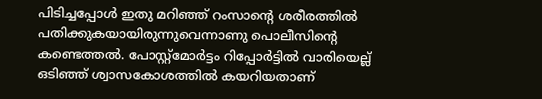പിടിച്ചപ്പോള്‍ ഇതു മറിഞ്ഞ് റംസാന്റെ ശരീരത്തില്‍ പതിക്കുകയായിരുന്നുവെന്നാണു പൊലീസിന്റെ കണ്ടെത്തല്‍. പോസ്റ്റ്‌മോര്‍ട്ടം റിപ്പോര്‍ട്ടില്‍ വാരിയെല്ല് ഒടിഞ്ഞ് ശ്വാസകോശത്തില്‍ കയറിയതാണ്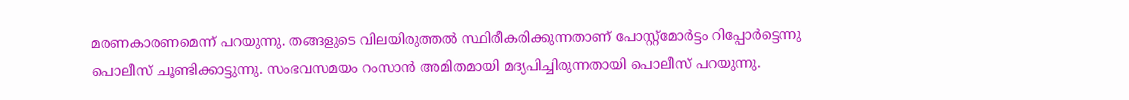മരണകാരണമെന്ന് പറയുന്നു. തങ്ങളുടെ വിലയിരുത്തല്‍ സ്ഥിരീകരിക്കുന്നതാണ് പോസ്റ്റ്‌മോര്‍ട്ടം റിപ്പോര്‍ട്ടെന്നു പൊലീസ് ചൂണ്ടിക്കാട്ടുന്നു. സംഭവസമയം റംസാന്‍ അമിതമായി മദ്യപിച്ചിരുന്നതായി പൊലീസ് പറയുന്നു.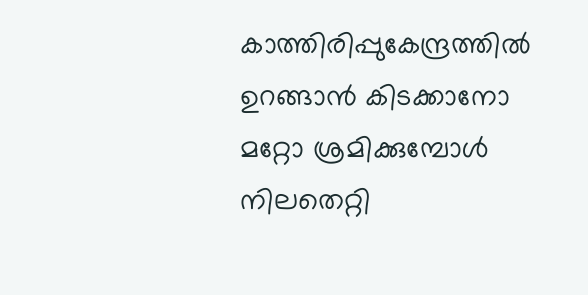കാത്തിരിപ്പുകേന്ദ്രത്തില്‍ ഉറങ്ങാന്‍ കിടക്കാനോ മറ്റോ ശ്രമിക്കുമ്പോള്‍ നിലതെറ്റി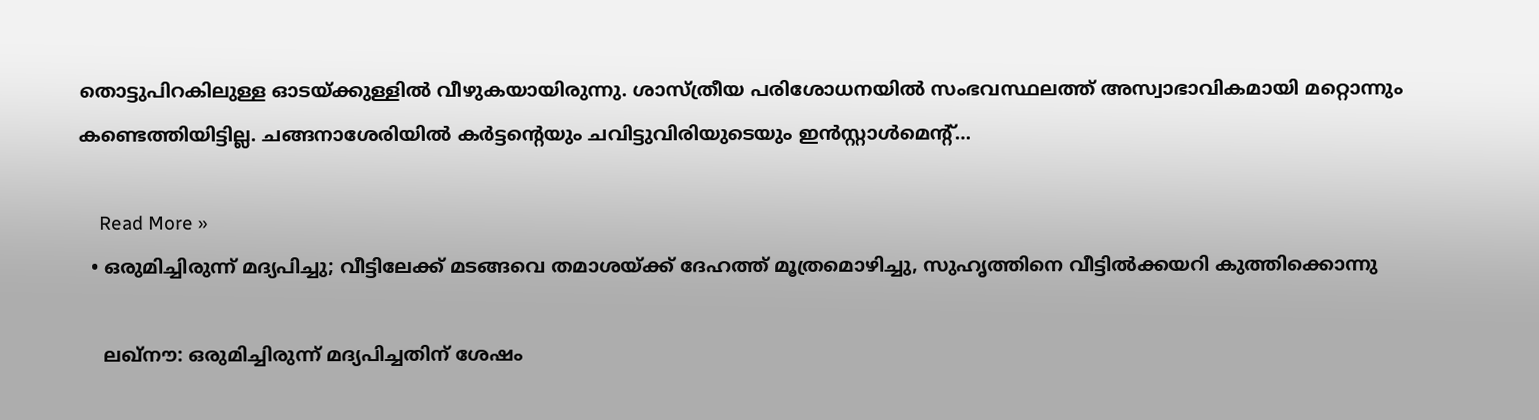തൊട്ടുപിറകിലുള്ള ഓടയ്ക്കുള്ളില്‍ വീഴുകയായിരുന്നു. ശാസ്ത്രീയ പരിശോധനയില്‍ സംഭവസ്ഥലത്ത് അസ്വാഭാവികമായി മറ്റൊന്നും കണ്ടെത്തിയിട്ടില്ല. ചങ്ങനാശേരിയില്‍ കര്‍ട്ടന്റെയും ചവിട്ടുവിരിയുടെയും ഇന്‍സ്റ്റാള്‍മെന്റ്…

    Read More »
  • ഒരുമിച്ചിരുന്ന് മദ്യപിച്ചു; വീട്ടിലേക്ക് മടങ്ങവെ തമാശയ്ക്ക് ദേഹത്ത് മൂത്രമൊഴിച്ചു, സുഹൃത്തിനെ വീട്ടില്‍ക്കയറി കുത്തിക്കൊന്നു

    ലഖ്‌നൗ: ഒരുമിച്ചിരുന്ന് മദ്യപിച്ചതിന് ശേഷം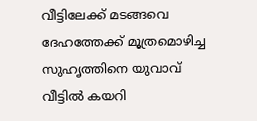വീട്ടിലേക്ക് മടങ്ങവെ ദേഹത്തേക്ക് മൂത്രമൊഴിച്ച സുഹൃത്തിനെ യുവാവ് വീട്ടില്‍ കയറി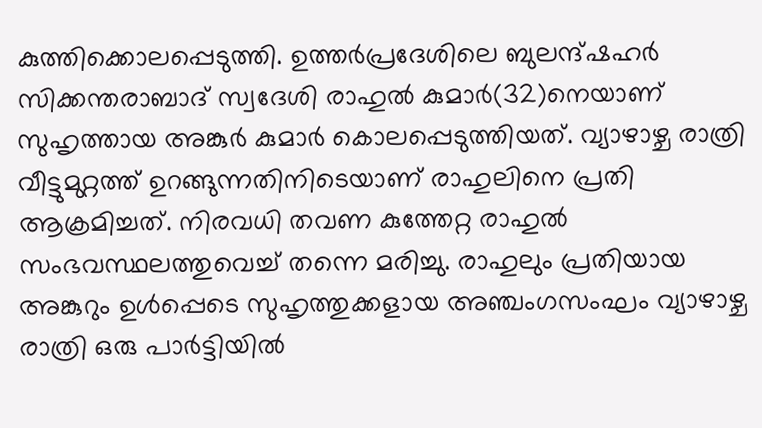കുത്തിക്കൊലപ്പെടുത്തി. ഉത്തര്‍പ്രദേശിലെ ബുലന്ദ്ഷഹര്‍ സിക്കന്തരാബാദ് സ്വദേശി രാഹുല്‍ കുമാര്‍(32)നെയാണ് സുഹൃത്തായ അങ്കുര്‍ കുമാര്‍ കൊലപ്പെടുത്തിയത്. വ്യാഴാഴ്ച രാത്രി വീട്ടുമുറ്റത്ത് ഉറങ്ങുന്നതിനിടെയാണ് രാഹുലിനെ പ്രതി ആക്രമിച്ചത്. നിരവധി തവണ കുത്തേറ്റ രാഹുല്‍ സംഭവസ്ഥലത്തുവെച്ച് തന്നെ മരിച്ചു. രാഹുലും പ്രതിയായ അങ്കുറും ഉള്‍പ്പെടെ സുഹൃത്തുക്കളായ അഞ്ചംഗസംഘം വ്യാഴാഴ്ച രാത്രി ഒരു പാര്‍ട്ടിയില്‍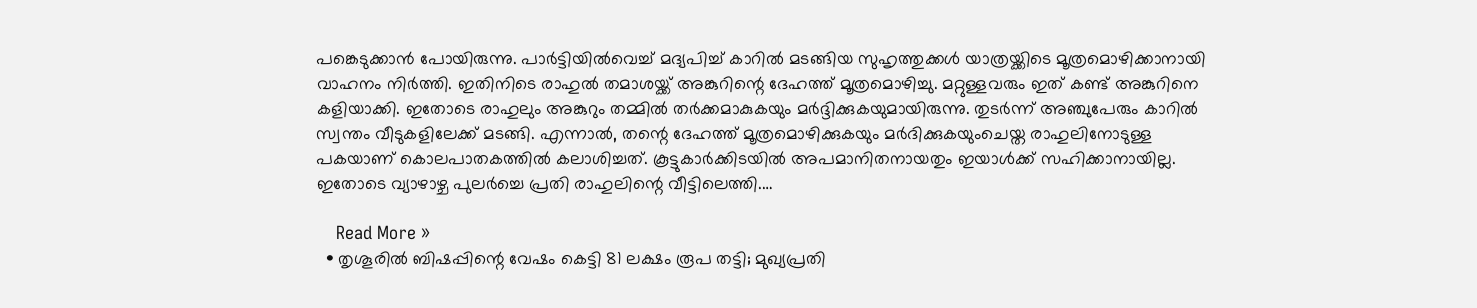പങ്കെടുക്കാന്‍ പോയിരുന്നു. പാര്‍ട്ടിയില്‍വെച്ച് മദ്യപിച്ച് കാറില്‍ മടങ്ങിയ സുഹൃത്തുക്കള്‍ യാത്രയ്ക്കിടെ മൂത്രമൊഴിക്കാനായി വാഹനം നിര്‍ത്തി. ഇതിനിടെ രാഹുല്‍ തമാശയ്ക്ക് അങ്കുറിന്റെ ദേഹത്ത് മൂത്രമൊഴിച്ചു. മറ്റുള്ളവരും ഇത് കണ്ട് അങ്കുറിനെ കളിയാക്കി. ഇതോടെ രാഹുലും അങ്കുറും തമ്മില്‍ തര്‍ക്കമാകുകയും മര്‍ദ്ദിക്കുകയുമായിരുന്നു. തുടര്‍ന്ന് അഞ്ചുപേരും കാറില്‍ സ്വന്തം വീടുകളിലേക്ക് മടങ്ങി. എന്നാല്‍, തന്റെ ദേഹത്ത് മൂത്രമൊഴിക്കുകയും മര്‍ദിക്കുകയുംചെയ്ത രാഹുലിനോടുള്ള പകയാണ് കൊലപാതകത്തില്‍ കലാശിച്ചത്. കൂട്ടുകാര്‍ക്കിടയില്‍ അപമാനിതനായതും ഇയാള്‍ക്ക് സഹിക്കാനായില്ല. ഇതോടെ വ്യാഴാഴ്ച പുലര്‍ച്ചെ പ്രതി രാഹുലിന്റെ വീട്ടിലെത്തി.…

    Read More »
  • തൃശൂരില്‍ ബിഷപ്പിന്റെ വേഷം കെട്ടി 81 ലക്ഷം രൂപ തട്ടി; മുഖ്യപ്രതി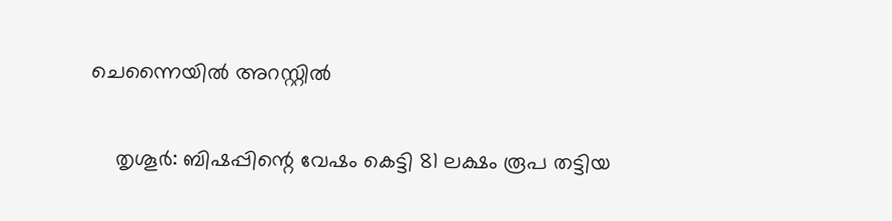ചെന്നൈയില്‍ അറസ്റ്റില്‍

    തൃശൂര്‍: ബിഷപ്പിന്റെ വേഷം കെട്ടി 81 ലക്ഷം രൂപ തട്ടിയ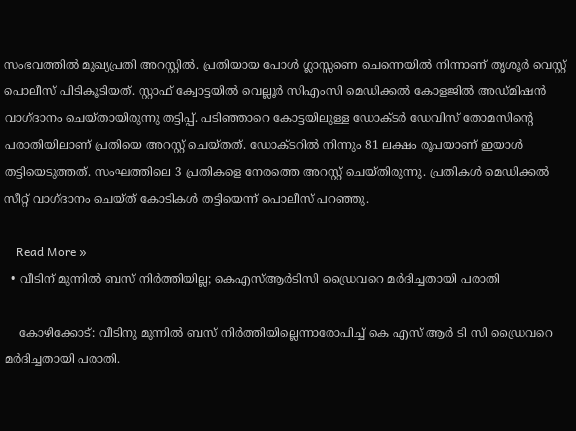സംഭവത്തില്‍ മുഖ്യപ്രതി അറസ്റ്റില്‍. പ്രതിയായ പോള്‍ ഗ്ലാസ്സണെ ചെന്നെയില്‍ നിന്നാണ് തൃശൂര്‍ വെസ്റ്റ് പൊലീസ് പിടികൂടിയത്. സ്റ്റാഫ് ക്വോട്ടയില്‍ വെല്ലൂര്‍ സിഎംസി മെഡിക്കല്‍ കോളജില്‍ അഡ്മിഷന്‍ വാഗ്ദാനം ചെയ്തായിരുന്നു തട്ടിപ്പ്. പടിഞ്ഞാറെ കോട്ടയിലുള്ള ഡോക്ടര്‍ ഡേവിസ് തോമസിന്റെ പരാതിയിലാണ് പ്രതിയെ അറസ്റ്റ് ചെയ്തത്. ഡോക്ടറില്‍ നിന്നും 81 ലക്ഷം രൂപയാണ് ഇയാള്‍ തട്ടിയെടുത്തത്. സംഘത്തിലെ 3 പ്രതികളെ നേരത്തെ അറസ്റ്റ് ചെയ്തിരുന്നു. പ്രതികള്‍ മെഡിക്കല്‍ സീറ്റ് വാഗ്ദാനം ചെയ്ത് കോടികള്‍ തട്ടിയെന്ന് പൊലീസ് പറഞ്ഞു.

    Read More »
  • വീടിന് മുന്നില്‍ ബസ് നിര്‍ത്തിയില്ല; കെഎസ്ആര്‍ടിസി ഡ്രൈവറെ മര്‍ദിച്ചതായി പരാതി

    കോഴിക്കോട്: വീടിനു മുന്നില്‍ ബസ് നിര്‍ത്തിയില്ലെന്നാരോപിച്ച് കെ എസ് ആര്‍ ടി സി ഡ്രൈവറെ മര്‍ദിച്ചതായി പരാതി.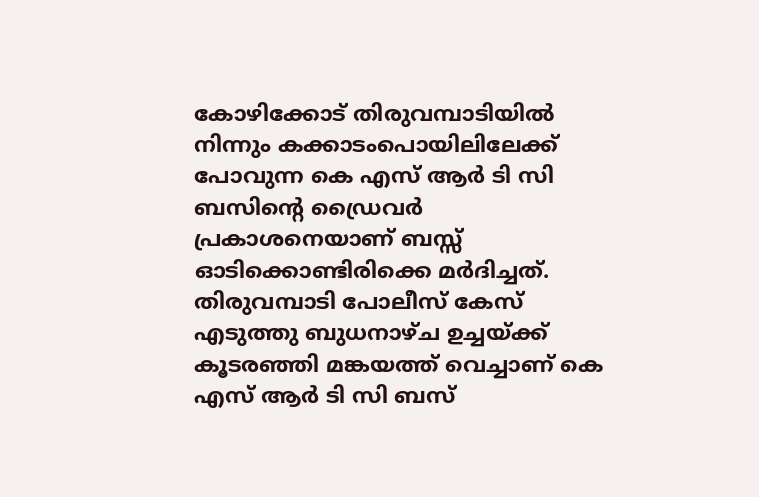കോഴിക്കോട് തിരുവമ്പാടിയില്‍ നിന്നും കക്കാടംപൊയിലിലേക്ക് പോവുന്ന കെ എസ് ആര്‍ ടി സി ബസിന്റെ ഡ്രൈവര്‍ പ്രകാശനെയാണ് ബസ്സ് ഓടിക്കൊണ്ടിരിക്കെ മര്‍ദിച്ചത്. തിരുവമ്പാടി പോലീസ് കേസ് എടുത്തു ബുധനാഴ്ച ഉച്ചയ്ക്ക് കൂടരഞ്ഞി മങ്കയത്ത് വെച്ചാണ് കെ എസ് ആര്‍ ടി സി ബസ്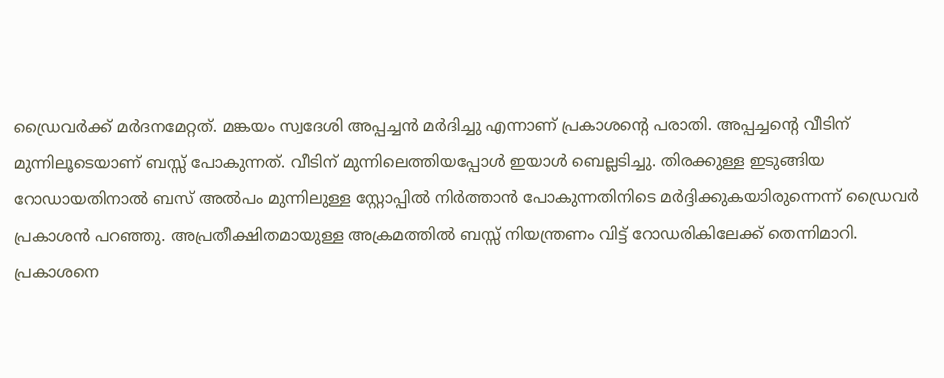ഡ്രൈവര്‍ക്ക് മര്‍ദനമേറ്റത്. മങ്കയം സ്വദേശി അപ്പച്ചന്‍ മര്‍ദിച്ചു എന്നാണ് പ്രകാശന്റെ പരാതി. അപ്പച്ചന്റെ വീടിന് മുന്നിലൂടെയാണ് ബസ്സ് പോകുന്നത്. വീടിന് മുന്നിലെത്തിയപ്പോള്‍ ഇയാള്‍ ബെല്ലടിച്ചു. തിരക്കുള്ള ഇടുങ്ങിയ റോഡായതിനാല്‍ ബസ് അല്‍പം മുന്നിലുള്ള സ്റ്റോപ്പില്‍ നിര്‍ത്താന്‍ പോകുന്നതിനിടെ മര്‍ദ്ദിക്കുകയാിരുന്നെന്ന് ഡ്രൈവര്‍ പ്രകാശന്‍ പറഞ്ഞു. അപ്രതീക്ഷിതമായുള്ള അക്രമത്തില്‍ ബസ്സ് നിയന്ത്രണം വിട്ട് റോഡരികിലേക്ക് തെന്നിമാറി. പ്രകാശനെ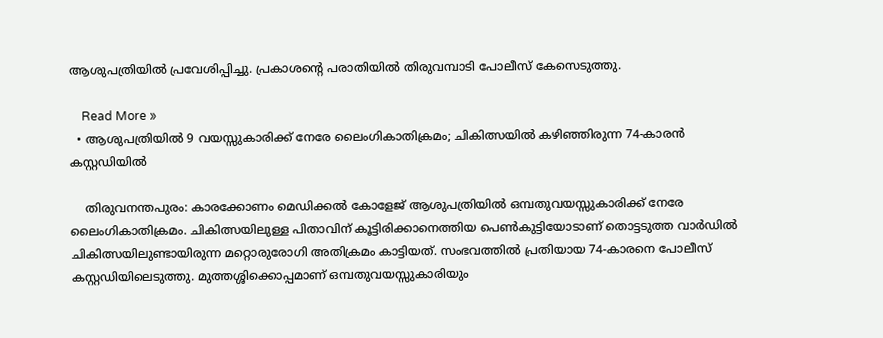ആശുപത്രിയില്‍ പ്രവേശിപ്പിച്ചു. പ്രകാശന്റെ പരാതിയില്‍ തിരുവമ്പാടി പോലീസ് കേസെടുത്തു.

    Read More »
  • ആശുപത്രിയില്‍ 9 വയസ്സുകാരിക്ക് നേരേ ലൈംഗികാതിക്രമം; ചികിത്സയില്‍ കഴിഞ്ഞിരുന്ന 74-കാരന്‍ കസ്റ്റഡിയില്‍

    തിരുവനന്തപുരം: കാരക്കോണം മെഡിക്കല്‍ കോളേജ് ആശുപത്രിയില്‍ ഒമ്പതുവയസ്സുകാരിക്ക് നേരേ ലൈംഗികാതിക്രമം. ചികിത്സയിലുള്ള പിതാവിന് കൂട്ടിരിക്കാനെത്തിയ പെണ്‍കുട്ടിയോടാണ് തൊട്ടടുത്ത വാര്‍ഡില്‍ ചികിത്സയിലുണ്ടായിരുന്ന മറ്റൊരുരോഗി അതിക്രമം കാട്ടിയത്. സംഭവത്തില്‍ പ്രതിയായ 74-കാരനെ പോലീസ് കസ്റ്റഡിയിലെടുത്തു. മുത്തശ്ശിക്കൊപ്പമാണ് ഒമ്പതുവയസ്സുകാരിയും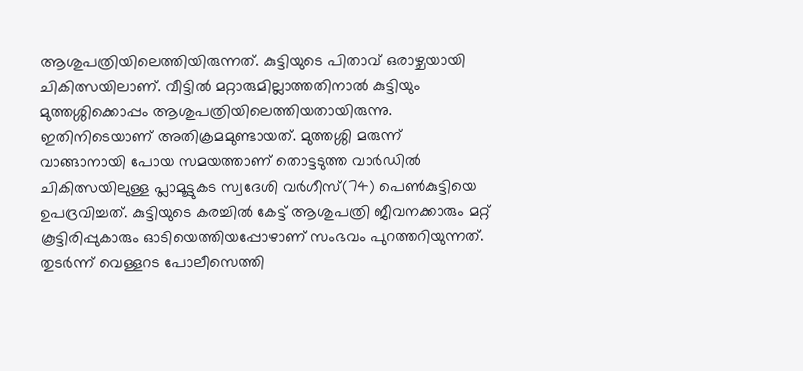ആശുപത്രിയിലെത്തിയിരുന്നത്. കുട്ടിയുടെ പിതാവ് ഒരാഴ്ചയായി ചികിത്സയിലാണ്. വീട്ടില്‍ മറ്റാരുമില്ലാത്തതിനാല്‍ കുട്ടിയും മുത്തശ്ശിക്കൊപ്പം ആശുപത്രിയിലെത്തിയതായിരുന്നു. ഇതിനിടെയാണ് അതിക്രമമുണ്ടായത്. മുത്തശ്ശി മരുന്ന് വാങ്ങാനായി പോയ സമയത്താണ് തൊട്ടടുത്ത വാര്‍ഡില്‍ ചികിത്സയിലുള്ള പ്ലാമൂട്ടുകട സ്വദേശി വര്‍ഗീസ്(74) പെണ്‍കുട്ടിയെ ഉപദ്രവിച്ചത്. കുട്ടിയുടെ കരച്ചില്‍ കേട്ട് ആശുപത്രി ജീവനക്കാരും മറ്റ് കൂട്ടിരിപ്പുകാരും ഓടിയെത്തിയപ്പോഴാണ് സംഭവം പുറത്തറിയുന്നത്. തുടര്‍ന്ന് വെള്ളറട പോലീസെത്തി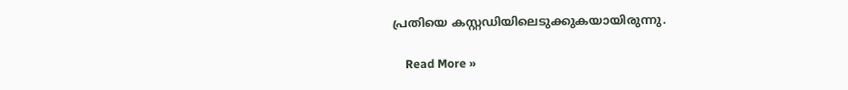പ്രതിയെ കസ്റ്റഡിയിലെടുക്കുകയായിരുന്നു.

    Read More »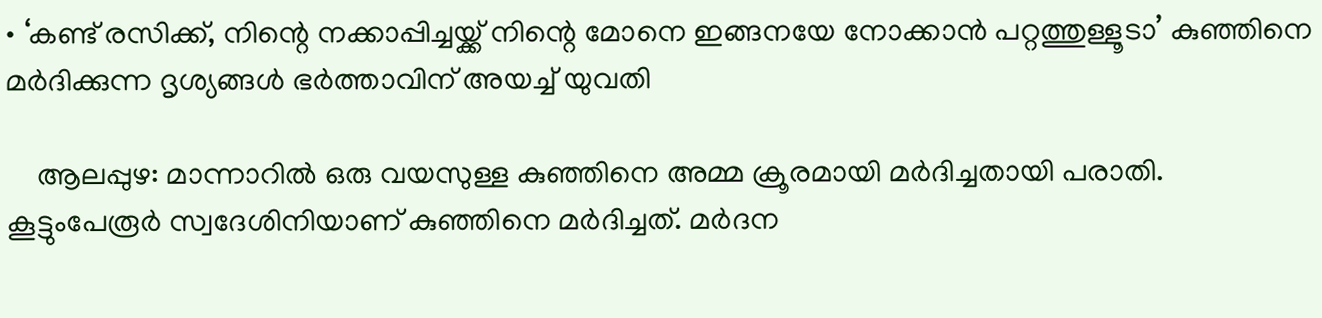• ‘കണ്ട് രസിക്ക്, നിന്റെ നക്കാപ്പിച്ചയ്ക്ക് നിന്റെ മോനെ ഇങ്ങനയേ നോക്കാന്‍ പറ്റത്തുള്ളൂടാ’ കുഞ്ഞിനെ മര്‍ദിക്കുന്ന ദൃശ്യങ്ങള്‍ ഭര്‍ത്താവിന് അയച്ച് യുവതി

    ആലപ്പുഴ: മാന്നാറില്‍ ഒരു വയസുള്ള കുഞ്ഞിനെ അമ്മ ക്രൂരമായി മര്‍ദിച്ചതായി പരാതി. കൂട്ടുംപേരൂര്‍ സ്വദേശിനിയാണ് കുഞ്ഞിനെ മര്‍ദിച്ചത്. മര്‍ദന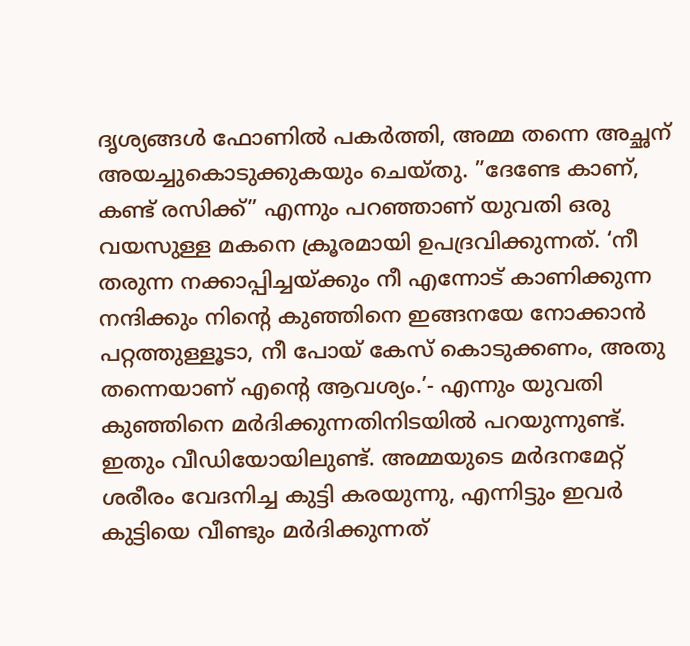ദൃശ്യങ്ങള്‍ ഫോണില്‍ പകര്‍ത്തി, അമ്മ തന്നെ അച്ഛന് അയച്ചുകൊടുക്കുകയും ചെയ്തു. ”ദേണ്ടേ കാണ്, കണ്ട് രസിക്ക്” എന്നും പറഞ്ഞാണ് യുവതി ഒരു വയസുള്ള മകനെ ക്രൂരമായി ഉപദ്രവിക്കുന്നത്. ‘നീ തരുന്ന നക്കാപ്പിച്ചയ്ക്കും നീ എന്നോട് കാണിക്കുന്ന നന്ദിക്കും നിന്റെ കുഞ്ഞിനെ ഇങ്ങനയേ നോക്കാന്‍ പറ്റത്തുള്ളൂടാ, നീ പോയ് കേസ് കൊടുക്കണം, അതു തന്നെയാണ് എന്റെ ആവശ്യം.’- എന്നും യുവതി കുഞ്ഞിനെ മര്‍ദിക്കുന്നതിനിടയില്‍ പറയുന്നുണ്ട്. ഇതും വീഡിയോയിലുണ്ട്. അമ്മയുടെ മര്‍ദനമേറ്റ് ശരീരം വേദനിച്ച കുട്ടി കരയുന്നു, എന്നിട്ടും ഇവര്‍ കുട്ടിയെ വീണ്ടും മര്‍ദിക്കുന്നത്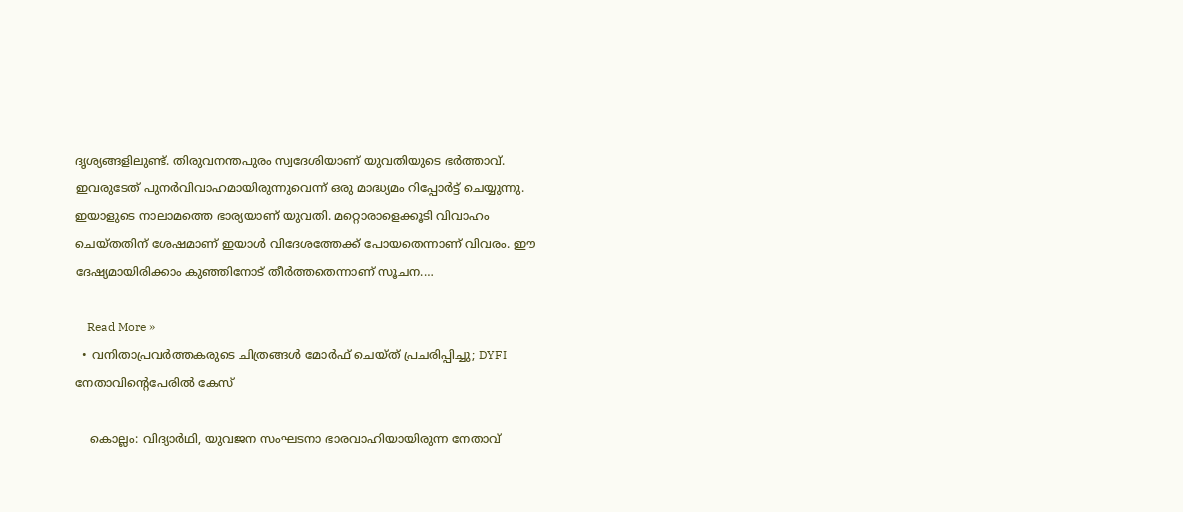ദൃശ്യങ്ങളിലുണ്ട്. തിരുവനന്തപുരം സ്വദേശിയാണ് യുവതിയുടെ ഭര്‍ത്താവ്. ഇവരുടേത് പുനര്‍വിവാഹമായിരുന്നുവെന്ന് ഒരു മാദ്ധ്യമം റിപ്പോര്‍ട്ട് ചെയ്യുന്നു. ഇയാളുടെ നാലാമത്തെ ഭാര്യയാണ് യുവതി. മറ്റൊരാളെക്കൂടി വിവാഹം ചെയ്തതിന് ശേഷമാണ് ഇയാള്‍ വിദേശത്തേക്ക് പോയതെന്നാണ് വിവരം. ഈ ദേഷ്യമായിരിക്കാം കുഞ്ഞിനോട് തീര്‍ത്തതെന്നാണ് സൂചന.…

    Read More »
  • വനിതാപ്രവര്‍ത്തകരുടെ ചിത്രങ്ങള്‍ മോര്‍ഫ് ചെയ്ത് പ്രചരിപ്പിച്ചു; DYFI നേതാവിന്റെപേരില്‍ കേസ്

    കൊല്ലം: വിദ്യാര്‍ഥി, യുവജന സംഘടനാ ഭാരവാഹിയായിരുന്ന നേതാവ്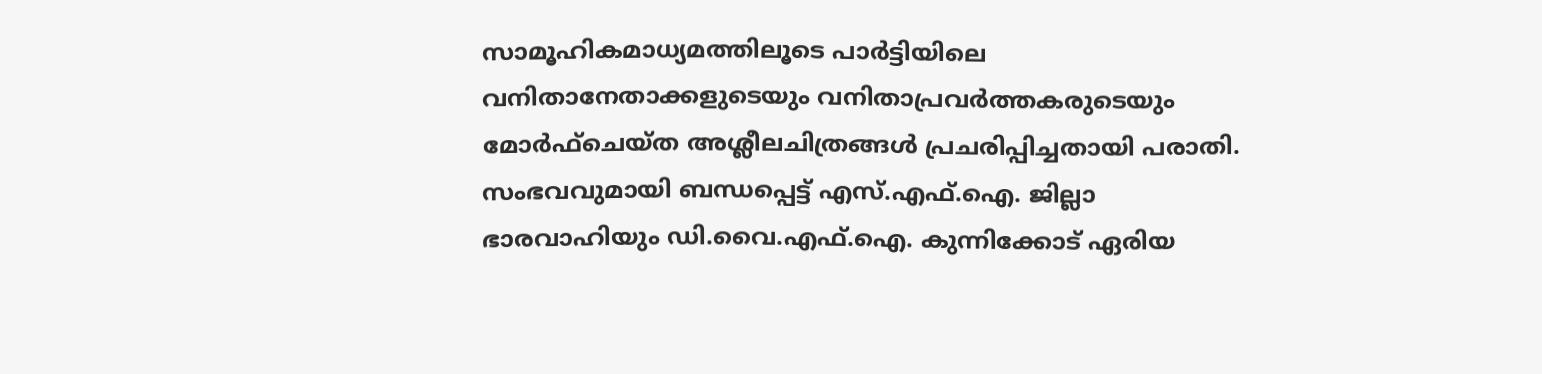സാമൂഹികമാധ്യമത്തിലൂടെ പാര്‍ട്ടിയിലെ വനിതാനേതാക്കളുടെയും വനിതാപ്രവര്‍ത്തകരുടെയും മോര്‍ഫ്ചെയ്ത അശ്ലീലചിത്രങ്ങള്‍ പ്രചരിപ്പിച്ചതായി പരാതി. സംഭവവുമായി ബന്ധപ്പെട്ട് എസ്.എഫ്.ഐ. ജില്ലാ ഭാരവാഹിയും ഡി.വൈ.എഫ്.ഐ. കുന്നിക്കോട് ഏരിയ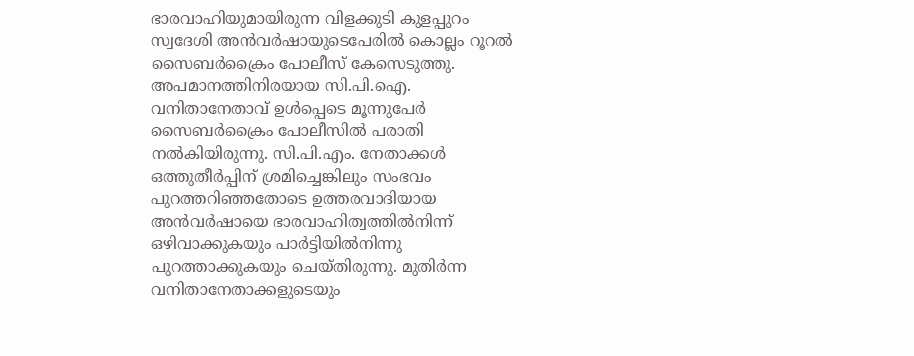ഭാരവാഹിയുമായിരുന്ന വിളക്കുടി കുളപ്പുറം സ്വദേശി അന്‍വര്‍ഷായുടെപേരില്‍ കൊല്ലം റൂറല്‍ സൈബര്‍ക്രൈം പോലീസ് കേസെടുത്തു. അപമാനത്തിനിരയായ സി.പി.ഐ. വനിതാനേതാവ് ഉള്‍പ്പെടെ മൂന്നുപേര്‍ സൈബര്‍ക്രൈം പോലീസില്‍ പരാതി നല്‍കിയിരുന്നു. സി.പി.എം. നേതാക്കള്‍ ഒത്തുതീര്‍പ്പിന് ശ്രമിച്ചെങ്കിലും സംഭവം പുറത്തറിഞ്ഞതോടെ ഉത്തരവാദിയായ അന്‍വര്‍ഷായെ ഭാരവാഹിത്വത്തില്‍നിന്ന് ഒഴിവാക്കുകയും പാര്‍ട്ടിയില്‍നിന്നു പുറത്താക്കുകയും ചെയ്തിരുന്നു. മുതിര്‍ന്ന വനിതാനേതാക്കളുടെയും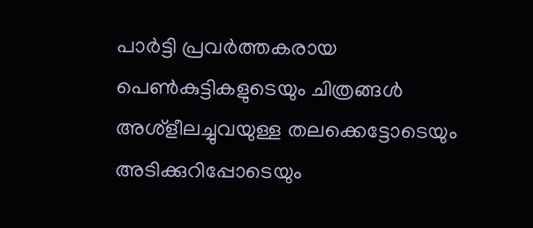പാര്‍ട്ടി പ്രവര്‍ത്തകരായ പെണ്‍കുട്ടികളുടെയും ചിത്രങ്ങള്‍ അശ്‌ളീലച്ചുവയുള്ള തലക്കെട്ടോടെയും അടിക്കുറിപ്പോടെയും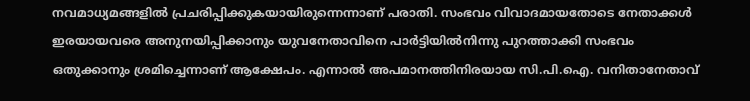നവമാധ്യമങ്ങളില്‍ പ്രചരിപ്പിക്കുകയായിരുന്നെന്നാണ് പരാതി. സംഭവം വിവാദമായതോടെ നേതാക്കള്‍ ഇരയായവരെ അനുനയിപ്പിക്കാനും യുവനേതാവിനെ പാര്‍ട്ടിയില്‍നിന്നു പുറത്താക്കി സംഭവം ഒതുക്കാനും ശ്രമിച്ചെന്നാണ് ആക്ഷേപം. എന്നാല്‍ അപമാനത്തിനിരയായ സി.പി.ഐ. വനിതാനേതാവ്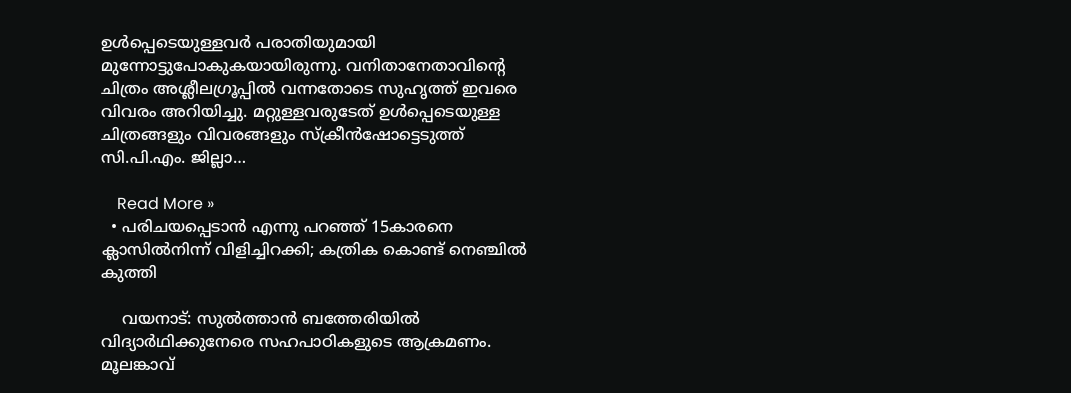ഉള്‍പ്പെടെയുള്ളവര്‍ പരാതിയുമായി മുന്നോട്ടുപോകുകയായിരുന്നു. വനിതാനേതാവിന്റെ ചിത്രം അശ്ലീലഗ്രൂപ്പില്‍ വന്നതോടെ സുഹൃത്ത് ഇവരെ വിവരം അറിയിച്ചു. മറ്റുള്ളവരുടേത് ഉള്‍പ്പെടെയുള്ള ചിത്രങ്ങളും വിവരങ്ങളും സ്‌ക്രീന്‍ഷോട്ടെടുത്ത് സി.പി.എം. ജില്ലാ…

    Read More »
  • പരിചയപ്പെടാന്‍ എന്നു പറഞ്ഞ് 15കാരനെ ക്ലാസില്‍നിന്ന് വിളിച്ചിറക്കി; കത്രിക കൊണ്ട് നെഞ്ചില്‍ കുത്തി

    വയനാട്: സുല്‍ത്താന്‍ ബത്തേരിയില്‍ വിദ്യാര്‍ഥിക്കുനേരെ സഹപാഠികളുടെ ആക്രമണം. മൂലങ്കാവ്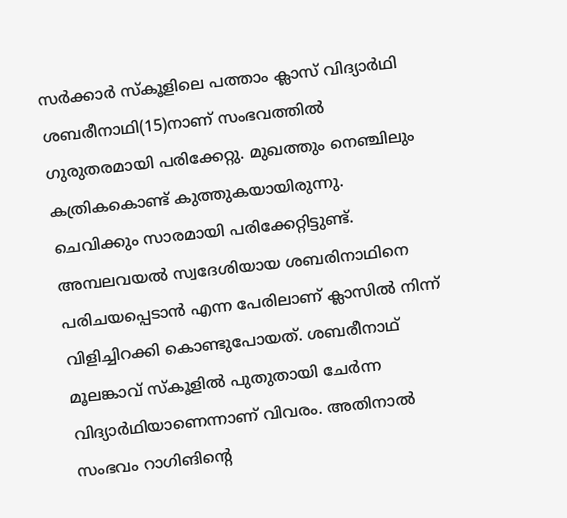സര്‍ക്കാര്‍ സ്‌കൂളിലെ പത്താം ക്ലാസ് വിദ്യാര്‍ഥി ശബരീനാഥി(15)നാണ് സംഭവത്തില്‍ ഗുരുതരമായി പരിക്കേറ്റു. മുഖത്തും നെഞ്ചിലും കത്രികകൊണ്ട് കുത്തുകയായിരുന്നു. ചെവിക്കും സാരമായി പരിക്കേറ്റിട്ടുണ്ട്. അമ്പലവയല്‍ സ്വദേശിയായ ശബരിനാഥിനെ പരിചയപ്പെടാന്‍ എന്ന പേരിലാണ് ക്ലാസില്‍ നിന്ന് വിളിച്ചിറക്കി കൊണ്ടുപോയത്. ശബരീനാഥ് മൂലങ്കാവ് സ്‌കൂളില്‍ പുതുതായി ചേര്‍ന്ന വിദ്യാര്‍ഥിയാണെന്നാണ് വിവരം. അതിനാല്‍ സംഭവം റാഗിങിന്റെ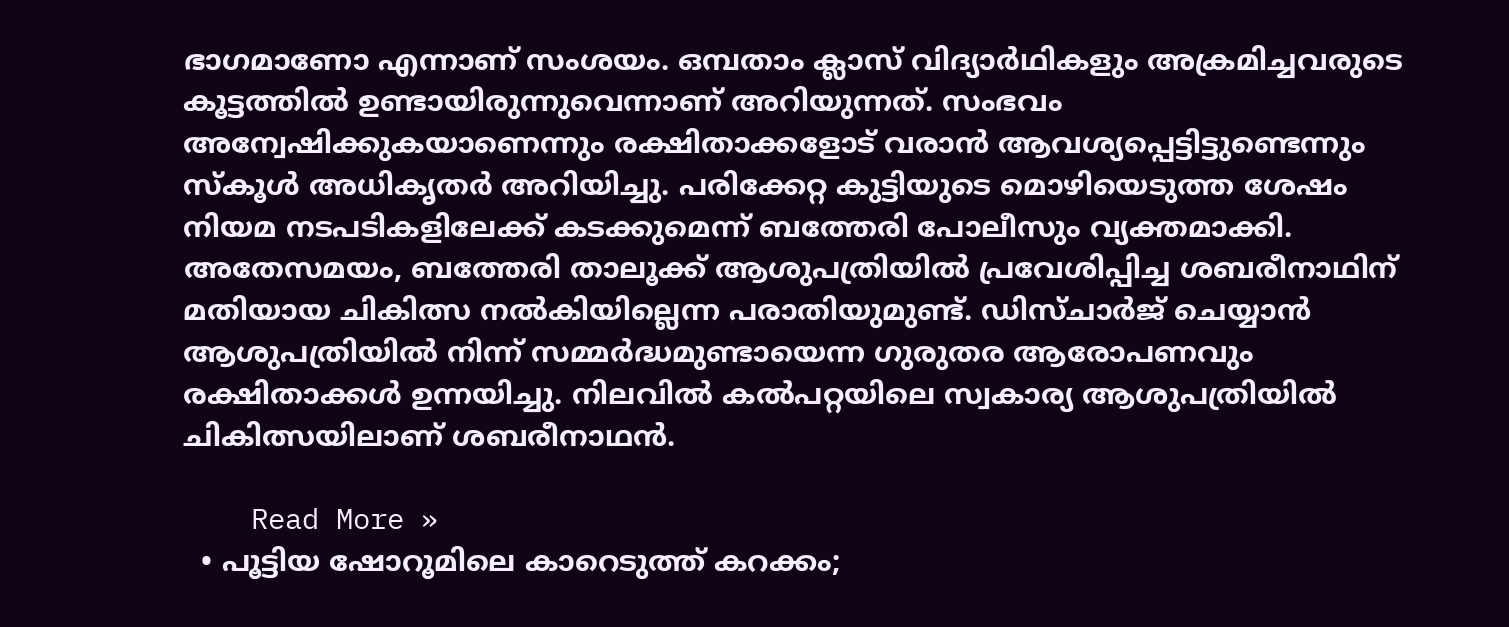ഭാഗമാണോ എന്നാണ് സംശയം. ഒമ്പതാം ക്ലാസ് വിദ്യാര്‍ഥികളും അക്രമിച്ചവരുടെ കൂട്ടത്തില്‍ ഉണ്ടായിരുന്നുവെന്നാണ് അറിയുന്നത്. സംഭവം അന്വേഷിക്കുകയാണെന്നും രക്ഷിതാക്കളോട് വരാന്‍ ആവശ്യപ്പെട്ടിട്ടുണ്ടെന്നും സ്‌കൂള്‍ അധികൃതര്‍ അറിയിച്ചു. പരിക്കേറ്റ കുട്ടിയുടെ മൊഴിയെടുത്ത ശേഷം നിയമ നടപടികളിലേക്ക് കടക്കുമെന്ന് ബത്തേരി പോലീസും വ്യക്തമാക്കി. അതേസമയം, ബത്തേരി താലൂക്ക് ആശുപത്രിയില്‍ പ്രവേശിപ്പിച്ച ശബരീനാഥിന് മതിയായ ചികിത്സ നല്‍കിയില്ലെന്ന പരാതിയുമുണ്ട്. ഡിസ്ചാര്‍ജ് ചെയ്യാന്‍ ആശുപത്രിയില്‍ നിന്ന് സമ്മര്‍ദ്ധമുണ്ടായെന്ന ഗുരുതര ആരോപണവും രക്ഷിതാക്കള്‍ ഉന്നയിച്ചു. നിലവില്‍ കല്‍പറ്റയിലെ സ്വകാര്യ ആശുപത്രിയില്‍ ചികിത്സയിലാണ് ശബരീനാഥന്‍.

    Read More »
  • പൂട്ടിയ ഷോറൂമിലെ കാറെടുത്ത് കറക്കം;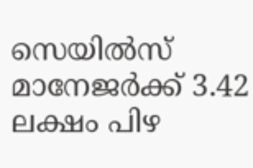സെയില്‍സ് മാനേജര്‍ക്ക് 3.42 ലക്ഷം പിഴ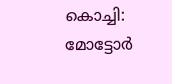കൊച്ചി: മോട്ടോര്‍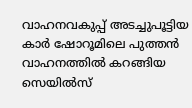വാഹനവകുപ്പ് അടച്ചുപൂട്ടിയ കാര്‍ ഷോറൂമിലെ പുത്തന്‍ വാഹനത്തില്‍ കറങ്ങിയ സെയില്‍സ്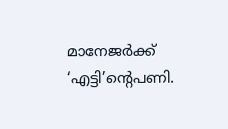മാനേജര്‍ക്ക് ‘എട്ടി’ന്റെപണി.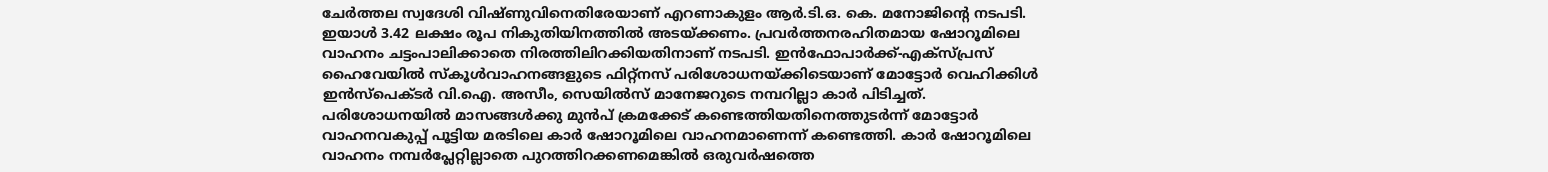ചേര്‍ത്തല സ്വദേശി വിഷ്ണുവിനെതിരേയാണ് എറണാകുളം ആര്‍.ടി.ഒ. കെ. മനോജിന്റെ നടപടി. ഇയാള്‍ 3.42 ലക്ഷം രൂപ നികുതിയിനത്തില്‍ അടയ്ക്കണം. പ്രവര്‍ത്തനരഹിതമായ ഷോറൂമിലെ വാഹനം ചട്ടംപാലിക്കാതെ നിരത്തിലിറക്കിയതിനാണ് നടപടി. ഇന്‍ഫോപാര്‍ക്ക്-എക്‌സ്പ്രസ് ഹൈവേയില്‍ സ്‌കൂള്‍വാഹനങ്ങളുടെ ഫിറ്റ്നസ് പരിശോധനയ്ക്കിടെയാണ് മോട്ടോര്‍ വെഹിക്കിള്‍ ഇന്‍സ്‌പെക്ടര്‍ വി.ഐ. അസീം, സെയില്‍സ് മാനേജറുടെ നമ്പറില്ലാ കാര്‍ പിടിച്ചത്. പരിശോധനയില്‍ മാസങ്ങള്‍ക്കു മുന്‍പ് ക്രമക്കേട് കണ്ടെത്തിയതിനെത്തുടര്‍ന്ന് മോട്ടോര്‍ വാഹനവകുപ്പ് പൂട്ടിയ മരടിലെ കാര്‍ ഷോറൂമിലെ വാഹനമാണെന്ന് കണ്ടെത്തി. കാര്‍ ഷോറൂമിലെ വാഹനം നമ്പര്‍പ്ലേറ്റില്ലാതെ പുറത്തിറക്കണമെങ്കില്‍ ഒരുവര്‍ഷത്തെ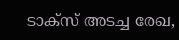ടാക്‌സ് അടച്ച രേഖ,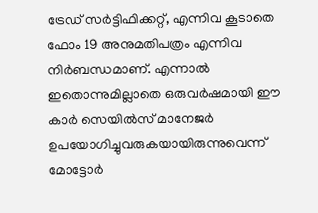ട്രേഡ് സര്‍ട്ടിഫിക്കറ്റ്, എന്നിവ കൂടാതെ ഫോം 19 അനുമതിപത്രം എന്നിവ നിര്‍ബന്ധമാണ്. എന്നാല്‍ ഇതൊന്നുമില്ലാതെ ഒരുവര്‍ഷമായി ഈ കാര്‍ സെയില്‍സ് മാനേജര്‍ ഉപയോഗിച്ചുവരുകയായിരുന്നുവെന്ന് മോട്ടോര്‍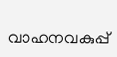വാഹനവകുപ്പ്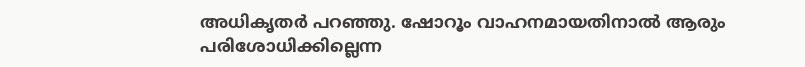അധികൃതര്‍ പറഞ്ഞു. ഷോറൂം വാഹനമായതിനാല്‍ ആരും പരിശോധിക്കില്ലെന്ന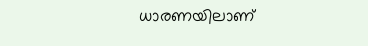ധാരണയിലാണ്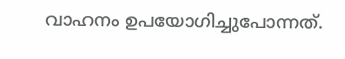വാഹനം ഉപയോഗിച്ചുപോന്നത്.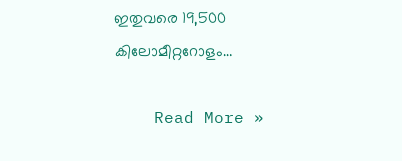ഇതുവരെ 19,500 കിലോമീറ്ററോളം…

    Read More »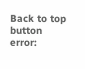Back to top button
error: